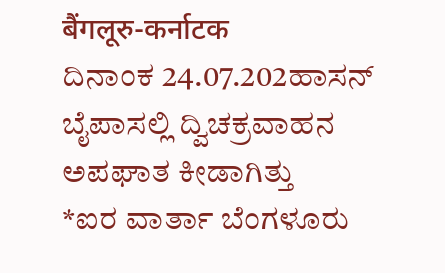बैंगलूरु-कर्नाटक
ದಿನಾಂಕ 24.07.202ಹಾಸನ್ ಬೈಪಾಸಲ್ಲಿ ದ್ವಿಚಕ್ರವಾಹನ ಅಪಘಾತ ಕೀಡಾಗಿತ್ತು
*ಐರ ವಾರ್ತಾ ಬೆಂಗಳೂರು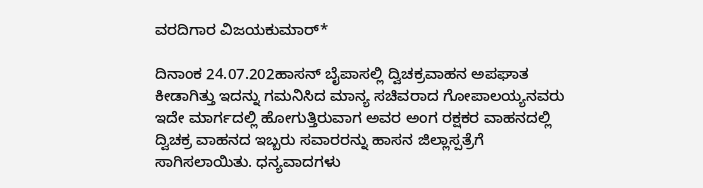ವರದಿಗಾರ ವಿಜಯಕುಮಾರ್*

ದಿನಾಂಕ 24.07.202ಹಾಸನ್ ಬೈಪಾಸಲ್ಲಿ ದ್ವಿಚಕ್ರವಾಹನ ಅಪಘಾತ ಕೀಡಾಗಿತ್ತು ಇದನ್ನು ಗಮನಿಸಿದ ಮಾನ್ಯ ಸಚಿವರಾದ ಗೋಪಾಲಯ್ಯನವರು ಇದೇ ಮಾರ್ಗದಲ್ಲಿ ಹೋಗುತ್ತಿರುವಾಗ ಅವರ ಅಂಗ ರಕ್ಷಕರ ವಾಹನದಲ್ಲಿ ದ್ವಿಚಕ್ರ ವಾಹನದ ಇಬ್ಬರು ಸವಾರರನ್ನು ಹಾಸನ ಜಿಲ್ಲಾಸ್ಪತ್ರೆಗೆ ಸಾಗಿಸಲಾಯಿತು. ಧನ್ಯವಾದಗಳು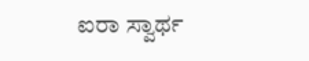ಐರಾ ಸ್ವಾರ್ಥ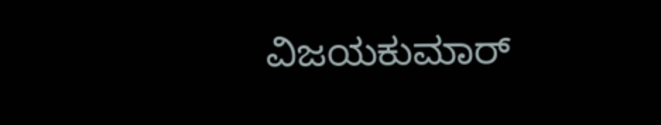ವಿಜಯಕುಮಾರ್